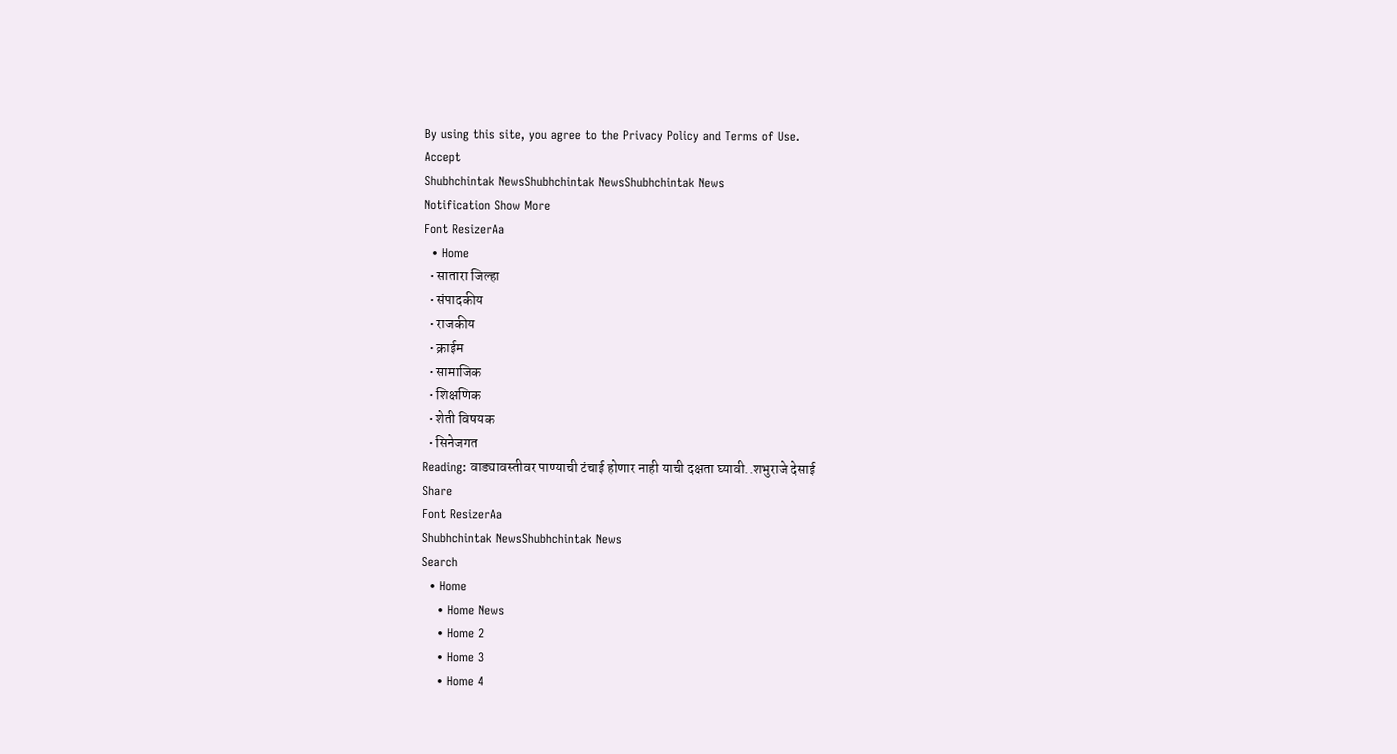By using this site, you agree to the Privacy Policy and Terms of Use.
Accept
Shubhchintak NewsShubhchintak NewsShubhchintak News
Notification Show More
Font ResizerAa
  • Home
  • सातारा जिल्हा
  • संपादकीय
  • राजकीय
  • क्राईम
  • सामाजिक
  • शिक्षणिक
  • शेती विषयक
  • सिनेजगत
Reading: वाड्यावस्तीवर पाण्याची टंचाई होणार नाही याची दक्षता घ्यावी..शभुराजे देसाई
Share
Font ResizerAa
Shubhchintak NewsShubhchintak News
Search
  • Home
    • Home News
    • Home 2
    • Home 3
    • Home 4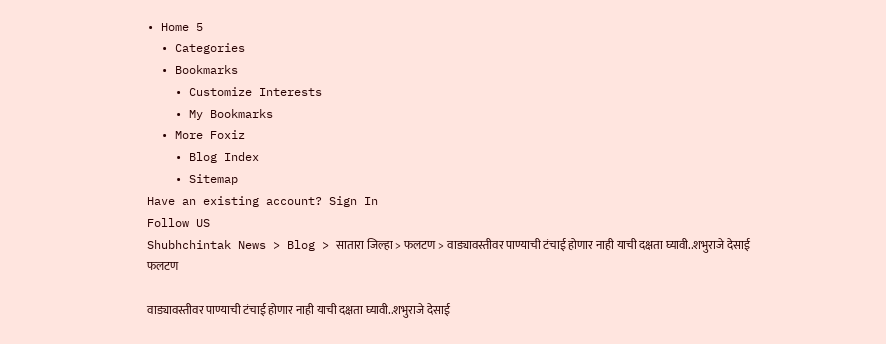• Home 5
  • Categories
  • Bookmarks
    • Customize Interests
    • My Bookmarks
  • More Foxiz
    • Blog Index
    • Sitemap
Have an existing account? Sign In
Follow US
Shubhchintak News > Blog > सातारा जिल्हा > फलटण > वाड्यावस्तीवर पाण्याची टंचाई होणार नाही याची दक्षता घ्यावी..शभुराजे देसाई
फलटण

वाड्यावस्तीवर पाण्याची टंचाई होणार नाही याची दक्षता घ्यावी..शभुराजे देसाई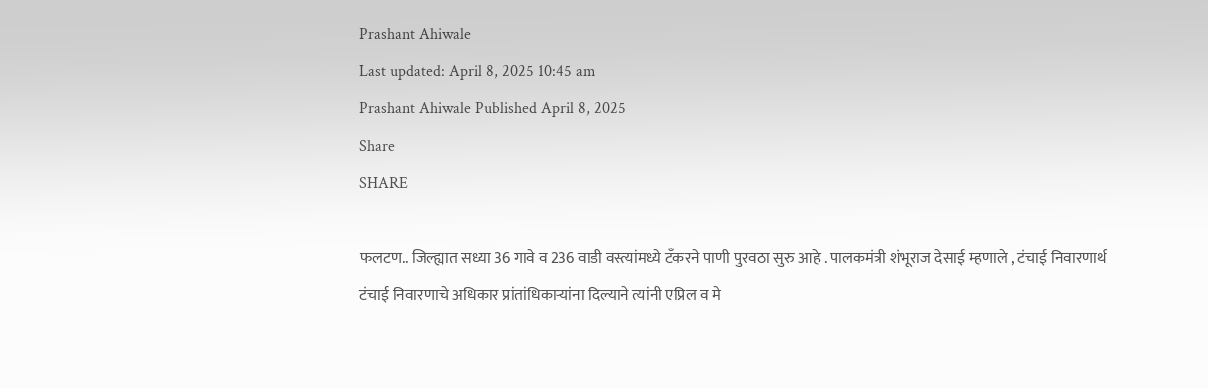Prashant Ahiwale
Last updated: April 8, 2025 10:45 am
Prashant Ahiwale Published April 8, 2025
Share
SHARE

फलटण.. जिल्ह्यात सध्या 36 गावे व 236 वाडी वस्त्यांमध्ये टँकरने पाणी पुरवठा सुरु आहे . पालकमंत्री शंभूराज देसाई म्हणाले , टंचाई निवारणार्थ टंचाई निवारणाचे अधिकार प्रांतांधिकाऱ्यांना दिल्याने त्यांनी एप्रिल व मे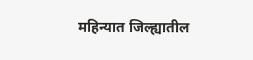महिन्यात जिल्ह्यातील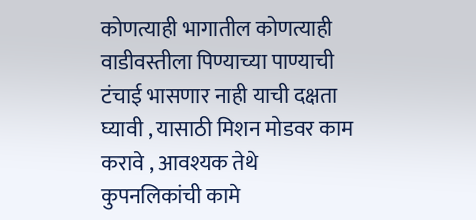कोणत्याही भागातील कोणत्याही वाडीवस्तीला पिण्याच्या पाण्याची टंचाई भासणार नाही याची दक्षता घ्यावी , यासाठी मिशन मोडवर काम करावे , आवश्यक तेथे कुपनलिकांची कामे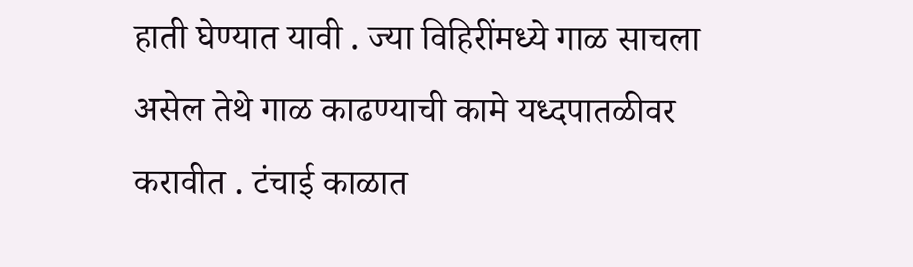हाती घेण्यात यावी . ज्या विहिरींमध्ये गाळ साचला असेल तेथे गाळ काढण्याची कामे यध्दपातळीवर करावीत . टंचाई काळात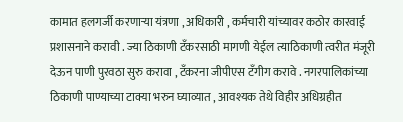कामात हलगर्जी करणाऱ्या यंत्रणा , अधिकारी , कर्मचारी यांच्यावर कठोर कारवाई प्रशासनाने करावी . ज्या ठिकाणी टँकरसाठी मागणी येईल त्याठिकाणी त्वरीत मंजूरी देऊन पाणी पुरवठा सुरु करावा , टँकरना जीपीएस टँगीग करावे . नगरपालिकांच्या ठिकाणी पाण्याच्या टाक्या भरुन घ्याव्यात , आवश्यक तेथे विहीर अधिग्रहीत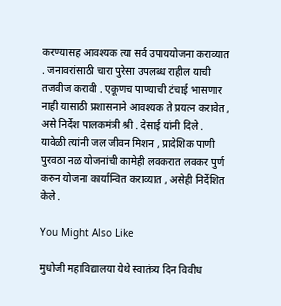करण्यासह आवश्यक त्या सर्व उपाययोजना कराव्यात . जनावरांसाठी चारा पुरेसा उपलब्ध राहील याची तजवीज करावी . एकूणच पाण्याची टंचाई भासणार नाही यासाठी प्रशासनाने आवश्यक ते प्रयत्न करावेत , असे निर्देश पालकमंत्री श्री . देसाई यांनी दिले . यावेळी त्यांनी जल जीवन मिशन , प्रादेशिक पाणी पुरवठा नळ योजनांची कामेही लवकरात लवकर पुर्ण करुन योजना कार्यान्वित कराव्यात , असेही निर्देशित केले .

You Might Also Like

मुधोजी महाविद्यालया येथे स्वातंत्र्य दिन विवीध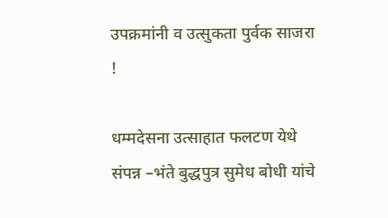उपक्रमांनी व उत्सुकता पुर्वक साजरा !

धम्मदेसना उत्साहात फलटण येथे संपन्न –भंते बुद्धपुत्र सुमेध बोधी यांचे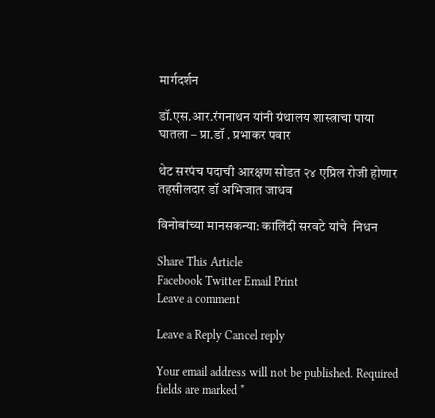मार्गदर्शन

डॉ.एस.आर.रंगनाथन यांनी ग्रंथालय शास्त्राचा पाया घातला – प्रा.डॉ . प्रभाकर पवार

थेट सरपंच पदाची आरक्षण सोडत २४ एप्रिल रोजी होणार तहसीलदार डॉ अभिजात जाधव

विनोबांच्या मानसकन्या: कालिंदी सरवटे यांचे  निधन

Share This Article
Facebook Twitter Email Print
Leave a comment

Leave a Reply Cancel reply

Your email address will not be published. Required fields are marked *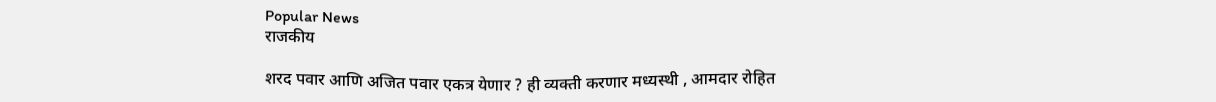Popular News
राजकीय

शरद पवार आणि अजित पवार एकत्र येणार ? ही व्यक्ती करणार मध्यस्थी , आमदार रोहित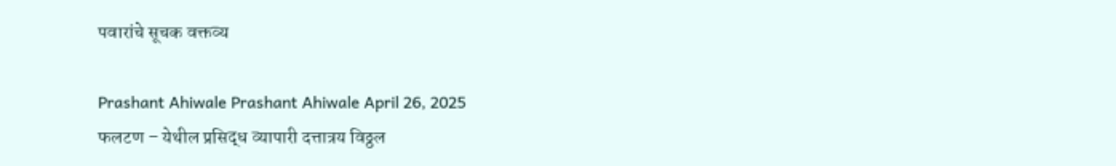पवारांचे सूचक वक्तव्य

Prashant Ahiwale Prashant Ahiwale April 26, 2025
फलटण – येथील प्रसिद्ध व्यापारी दत्तात्रय विठ्ठल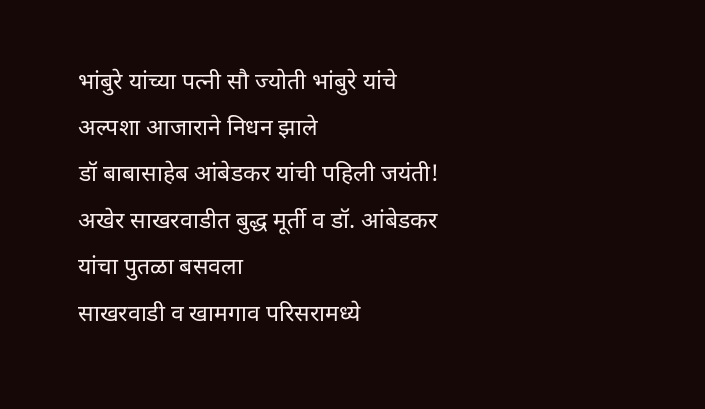भांबुरे यांच्या पत्नी सौ ज्योती भांबुरे यांचे अल्पशा आजाराने निधन झाले
डॉ बाबासाहेब आंबेडकर यांची पहिली जयंती!
अखेर साखरवाडीत बुद्ध मूर्ती व डॉ. आंबेडकर यांचा पुतळा बसवला
साखरवाडी व खामगाव परिसरामध्ये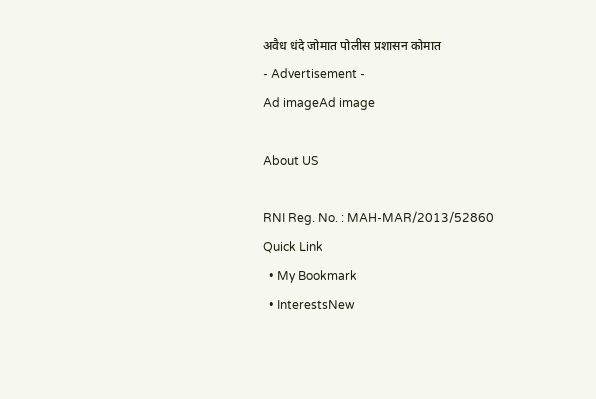अवैध धंदे जोमात पोलीस प्रशासन कोमात
- Advertisement -
Ad imageAd image

About US

RNI Reg. No. : MAH-MAR/2013/52860
Quick Link
  • My Bookmark
  • InterestsNew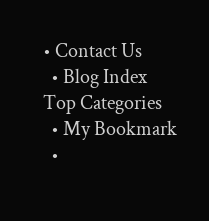• Contact Us
  • Blog Index
Top Categories
  • My Bookmark
  •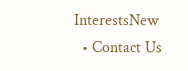InterestsNew
  • Contact Us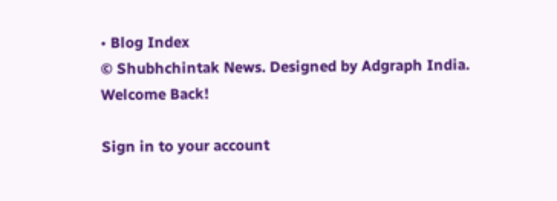• Blog Index
© Shubhchintak News. Designed by Adgraph India.
Welcome Back!

Sign in to your account